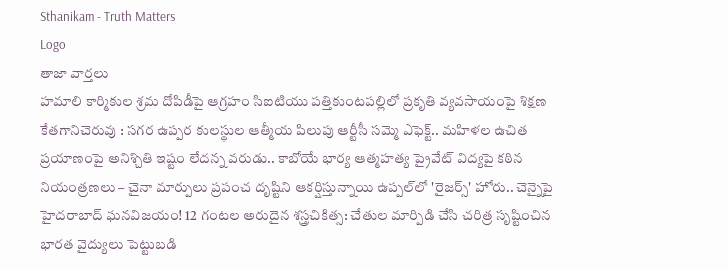Sthanikam - Truth Matters
Logo
తాజా వార్తలు
హమాలి కార్మికుల శ్రమ దోపిడీపై ఆగ్రహం సిఐటియు పత్తికుంటపల్లిలో ప్రకృతి వ్యవసాయంపై శిక్షణ కేతగానిచెరువు : సగర ఉప్పర కులస్థుల ఆత్మీయ పిలుపు ఆర్టీసీ సమ్మె ఎఫెక్ట్.. మహిళల ఉచిత ప్రయాణంపై అనిశ్చితి ఇష్టం లేదన్న వరుడు.. కాబోయే భార్య ఆత్మహత్య ప్రైవేట్ విద్యపై కఠిన నియంత్రణలు – చైనా మార్పులు ప్రపంచ దృష్టిని ఆకర్షిస్తున్నాయి ఉప్పల్‌లో 'రైజర్స్' హోరు.. చెన్నైపై హైదరాబాద్ ఘనవిజయం! 12 గంటల అరుదైన శస్త్రచికిత్స: చేతుల మార్పిడి చేసి చరిత్ర సృష్టించిన భారత వైద్యులు పెట్టుబడి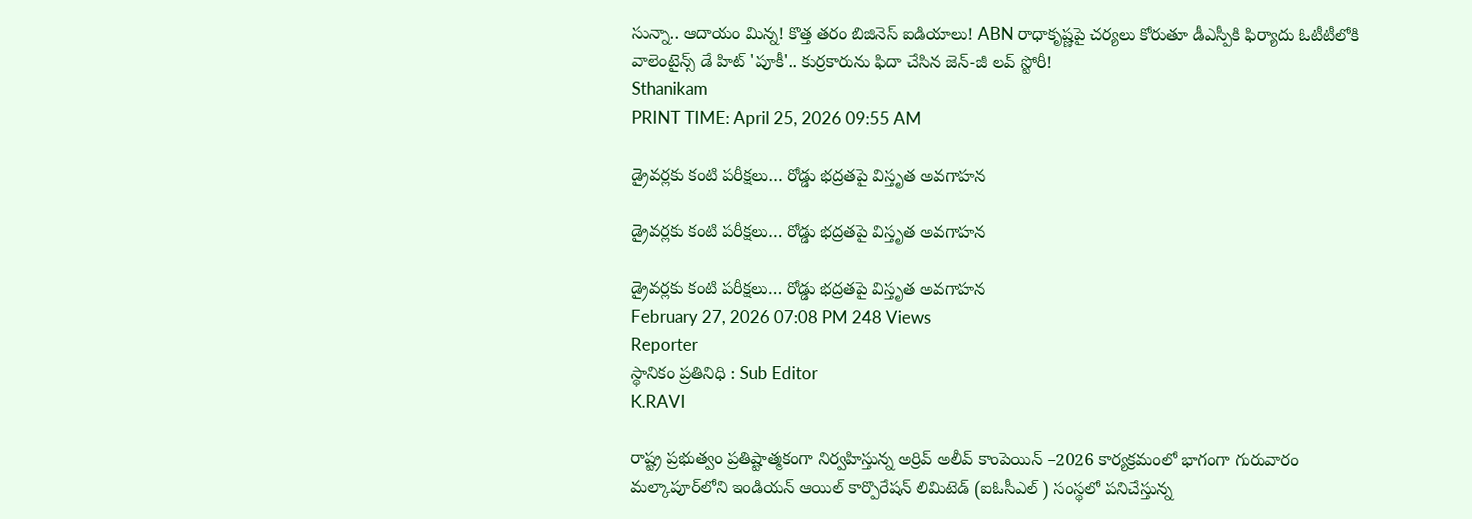సున్నా.. ఆదాయం మిన్న! కొత్త తరం బిజినెస్ ఐడియాలు! ABN రాధాకృష్ణపై చర్యలు కోరుతూ డీఎస్పీకి ఫిర్యాదు ఓటీటీలోకి వాలెంటైన్స్ డే హిట్ 'పూకీ'.. కుర్రకారును ఫిదా చేసిన జెన్-జీ లవ్ స్టోరీ!
Sthanikam
PRINT TIME: April 25, 2026 09:55 AM

డ్రైవర్లకు కంటి పరీక్షలు… రోడ్డు భద్రతపై విస్తృత అవగాహన

డ్రైవర్లకు కంటి పరీక్షలు… రోడ్డు భద్రతపై విస్తృత అవగాహన

డ్రైవర్లకు కంటి పరీక్షలు… రోడ్డు భద్రతపై విస్తృత అవగాహన
February 27, 2026 07:08 PM 248 Views
Reporter
స్థానికం ప్రతినిధి : Sub Editor
K.RAVI

రాష్ట్ర ప్రభుత్వం ప్రతిష్టాత్మకంగా నిర్వహిస్తున్న అర్రివ్ అలీవ్ కాంపెయిన్ –2026 కార్యక్రమంలో భాగంగా గురువారం మల్కాపూర్‌లోని ఇండియన్ ఆయిల్ కార్పొరేషన్ లిమిటెడ్ (ఐఓసీఎల్ ) సంస్థలో పనిచేస్తున్న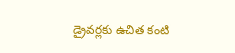డ్రైవర్లకు ఉచిత కంటి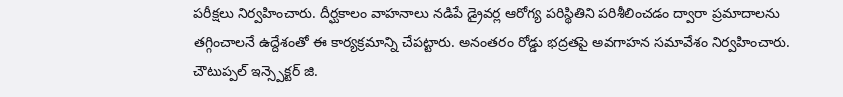పరీక్షలు నిర్వహించారు. దీర్ఘకాలం వాహనాలు నడిపే డ్రైవర్ల ఆరోగ్య పరిస్థితిని పరిశీలించడం ద్వారా ప్రమాదాలను తగ్గించాలనే ఉద్దేశంతో ఈ కార్యక్రమాన్ని చేపట్టారు. అనంతరం రోడ్డు భద్రతపై అవగాహన సమావేశం నిర్వహించారు. చౌటుప్పల్ ఇన్స్పెక్టర్ జి.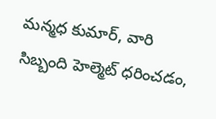మన్మధ కుమార్, వారి సిబ్బంది హెల్మెట్ ధరించడం,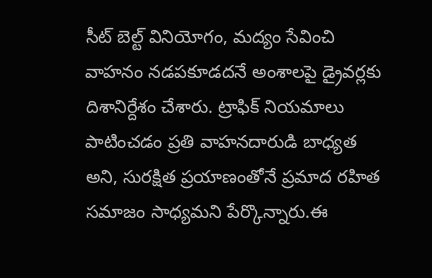సీట్ బెల్ట్ వినియోగం, మద్యం సేవించి వాహనం నడపకూడదనే అంశాలపై డ్రైవర్లకు దిశానిర్దేశం చేశారు. ట్రాఫిక్ నియమాలు పాటించడం ప్రతి వాహనదారుడి బాధ్యత అని, సురక్షిత ప్రయాణంతోనే ప్రమాద రహిత సమాజం సాధ్యమని పేర్కొన్నారు.ఈ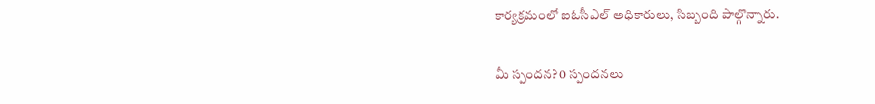కార్యక్రమంలో ఐఓసీఎల్ అధికారులు, సిబ్బంది పాల్గొన్నారు.

మీ స్పందన? 0 స్పందనలు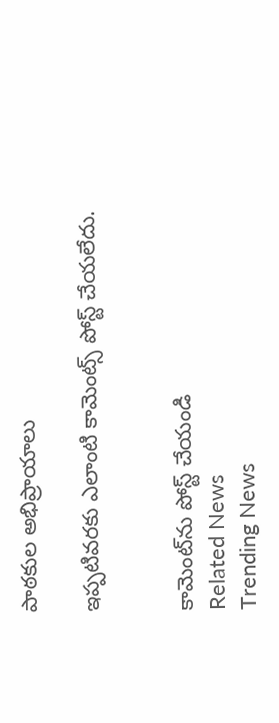పాఠకుల అభిప్రాయాలు

ఇప్పటివరకు ఎలాంటి కామెంట్స్ పోస్ట్ చేయలేదు.


కామెంట్‌ను పోస్ట్ చేయండి
Related News
Trending News